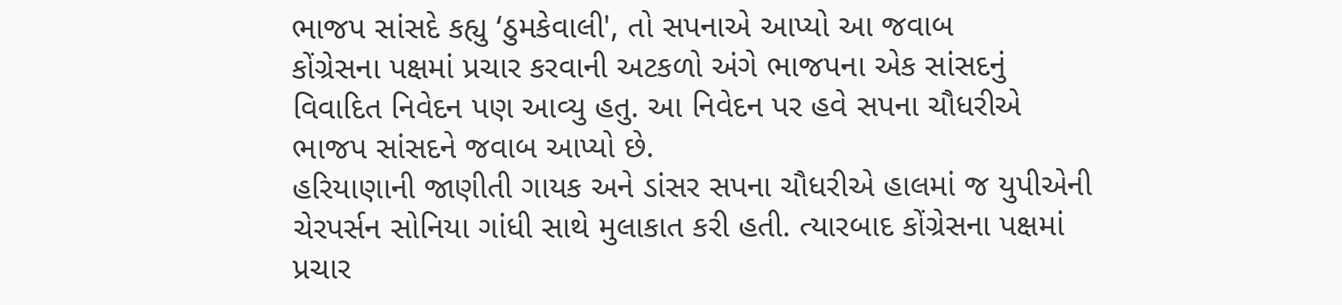ભાજપ સાંસદે કહ્યુ ‘ઠુમકેવાલી', તો સપનાએ આપ્યો આ જવાબ
કોંગ્રેસના પક્ષમાં પ્રચાર કરવાની અટકળો અંગે ભાજપના એક સાંસદનું વિવાદિત નિવેદન પણ આવ્યુ હતુ. આ નિવેદન પર હવે સપના ચૌધરીએ ભાજપ સાંસદને જવાબ આપ્યો છે.
હરિયાણાની જાણીતી ગાયક અને ડાંસર સપના ચૌધરીએ હાલમાં જ યુપીએની ચેરપર્સન સોનિયા ગાંધી સાથે મુલાકાત કરી હતી. ત્યારબાદ કોંગ્રેસના પક્ષમાં પ્રચાર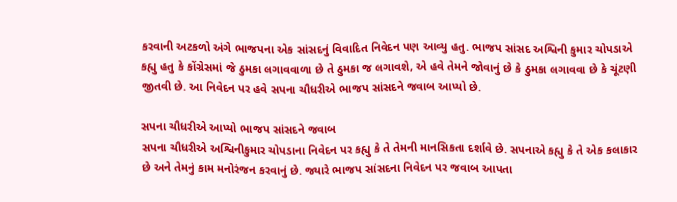કરવાની અટકળો અંગે ભાજપના એક સાંસદનું વિવાદિત નિવેદન પણ આવ્યુ હતુ. ભાજપ સાંસદ અશ્વિની કુમાર ચોપડાએ કહ્યુ હતુ કે કોંગ્રેસમાં જે ઠુમકા લગાવવાળા છે તે ઠુમકા જ લગાવશે, એ હવે તેમને જોવાનું છે કે ઠુમકા લગાવવા છે કે ચૂંટણી જીતવી છે. આ નિવેદન પર હવે સપના ચૌધરીએ ભાજપ સાંસદને જવાબ આપ્યો છે.

સપના ચૌધરીએ આપ્યો ભાજપ સાંસદને જવાબ
સપના ચૌધરીએ અશ્વિનીકુમાર ચોપડાના નિવેદન પર કહ્યુ કે તે તેમની માનસિકતા દર્શાવે છે. સપનાએ કહ્યુ કે તે એક કલાકાર છે અને તેમનું કામ મનોરંજન કરવાનું છે. જ્યારે ભાજપ સાંસદના નિવેદન પર જવાબ આપતા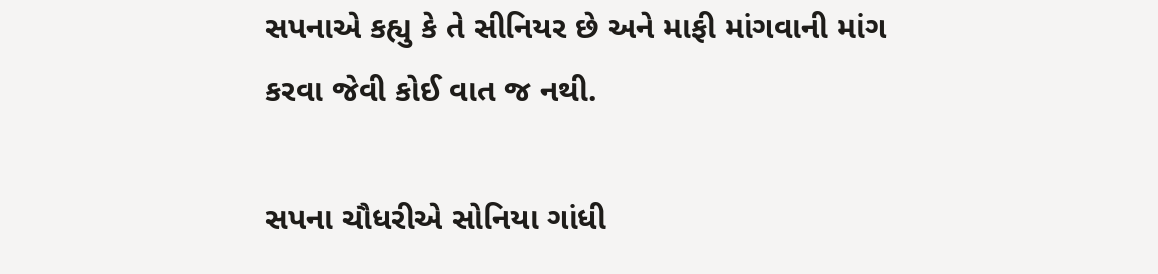સપનાએ કહ્યુ કે તે સીનિયર છે અને માફી માંગવાની માંગ કરવા જેવી કોઈ વાત જ નથી.

સપના ચૌધરીએ સોનિયા ગાંધી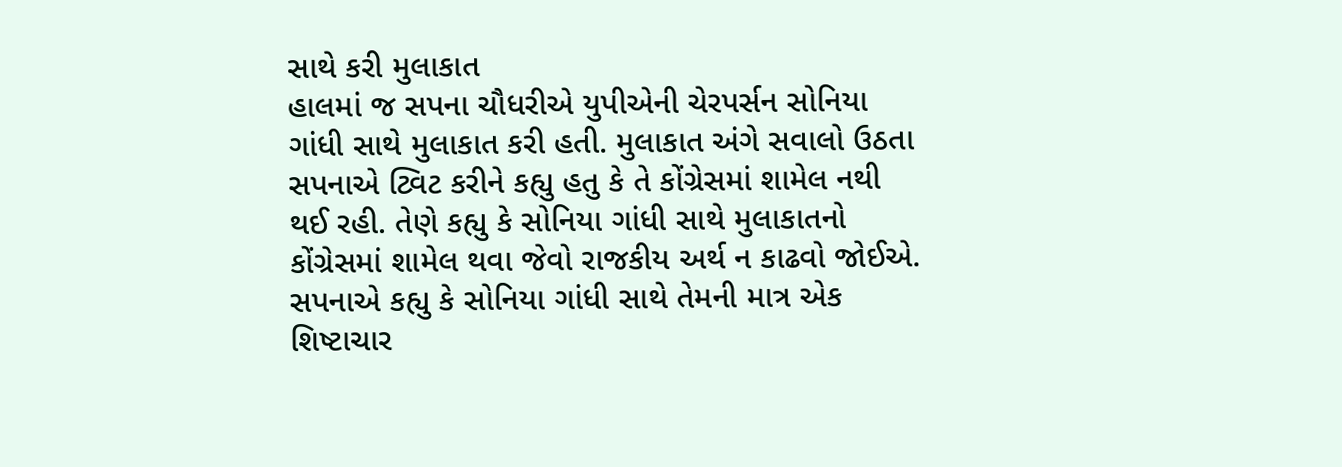સાથે કરી મુલાકાત
હાલમાં જ સપના ચૌધરીએ યુપીએની ચેરપર્સન સોનિયા ગાંધી સાથે મુલાકાત કરી હતી. મુલાકાત અંગે સવાલો ઉઠતા સપનાએ ટ્વિટ કરીને કહ્યુ હતુ કે તે કોંગ્રેસમાં શામેલ નથી થઈ રહી. તેણે કહ્યુ કે સોનિયા ગાંધી સાથે મુલાકાતનો કોંગ્રેસમાં શામેલ થવા જેવો રાજકીય અર્થ ન કાઢવો જોઈએ. સપનાએ કહ્યુ કે સોનિયા ગાંધી સાથે તેમની માત્ર એક શિષ્ટાચાર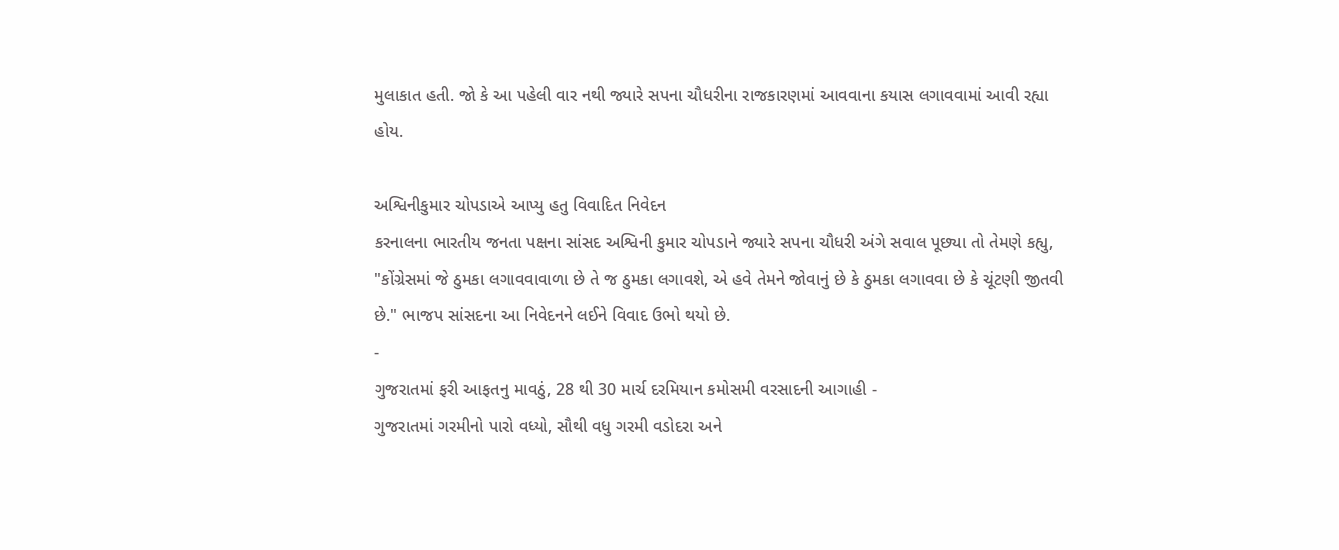મુલાકાત હતી. જો કે આ પહેલી વાર નથી જ્યારે સપના ચૌધરીના રાજકારણમાં આવવાના કયાસ લગાવવામાં આવી રહ્યા હોય.

અશ્વિનીકુમાર ચોપડાએ આપ્યુ હતુ વિવાદિત નિવેદન
કરનાલના ભારતીય જનતા પક્ષના સાંસદ અશ્વિની કુમાર ચોપડાને જ્યારે સપના ચૌધરી અંગે સવાલ પૂછ્યા તો તેમણે કહ્યુ, "કોંગ્રેસમાં જે ઠુમકા લગાવવાવાળા છે તે જ ઠુમકા લગાવશે, એ હવે તેમને જોવાનું છે કે ઠુમકા લગાવવા છે કે ચૂંટણી જીતવી છે." ભાજપ સાંસદના આ નિવેદનને લઈને વિવાદ ઉભો થયો છે.
-
ગુજરાતમાં ફરી આફતનુ માવઠું, 28 થી 30 માર્ચ દરમિયાન કમોસમી વરસાદની આગાહી -
ગુજરાતમાં ગરમીનો પારો વધ્યો, સૌથી વધુ ગરમી વડોદરા અને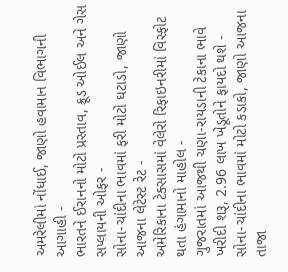અમરેલીમાં નોંધાઈ, જાણો હવામાન વિભાગની આગાહી -
ભારતને ઈરાનનો મોટો પ્રસ્તાવ, ક્રૂડ ઓઈલ અને ગેસ સપ્લાયની ઓફર -
સોના-ચાંદીના ભાવમાં ફરી મોટો ઘટાડો, જાણો આજના લેટેસ્ટ રેટ -
અમેરિકાના ટેક્સાસમાં વેલેરો રિફાઇનરીમાં વિસ્ફોટ થતા હંગામાનો માહોલ -
ગુજરાતમાં આજથી ચણા-રાયડાની ટેકાના ભાવે ખરીદી શરૂ, 2.96 લાખ ખેડૂતોને ફાયદો થશે -
સોના-ચાંદીના ભાવમાં મોટો કડાકો, જાણો આજના તાજા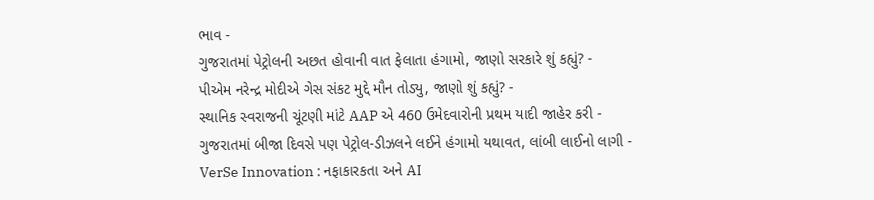ભાવ -
ગુજરાતમાં પેટ્રોલની અછત હોવાની વાત ફેલાતા હંગામો, જાણો સરકારે શું કહ્યું? -
પીએમ નરેન્દ્ર મોદીએ ગેસ સંકટ મુદ્દે મૌન તોડ્યુ, જાણો શું કહ્યું? -
સ્થાનિક સ્વરાજની ચૂંટણી માંટે AAP એ 460 ઉમેદવારોની પ્રથમ યાદી જાહેર કરી -
ગુજરાતમાં બીજા દિવસે પણ પેટ્રોલ-ડીઝલને લઈને હંગામો યથાવત, લાંબી લાઈનો લાગી -
VerSe Innovation : નફાકારકતા અને AI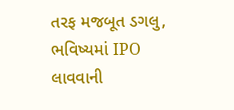તરફ મજબૂત ડગલુ, ભવિષ્યમાં IPO લાવવાની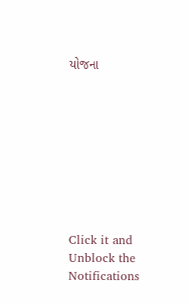યોજના









Click it and Unblock the Notifications